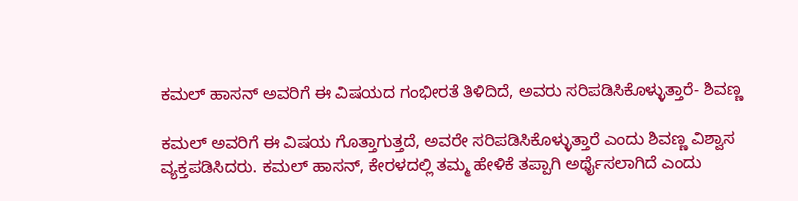ಕಮಲ್ ಹಾಸನ್ ಅವರಿಗೆ ಈ ವಿಷಯದ ಗಂಭೀರತೆ ತಿಳಿದಿದೆ, ಅವರು ಸರಿಪಡಿಸಿಕೊಳ್ಳುತ್ತಾರೆ- ಶಿವಣ್ಣ

ಕಮಲ್ ಅವರಿಗೆ ಈ ವಿಷಯ ಗೊತ್ತಾಗುತ್ತದೆ, ಅವರೇ ಸರಿಪಡಿಸಿಕೊಳ್ಳುತ್ತಾರೆ ಎಂದು ಶಿವಣ್ಣ ವಿಶ್ವಾಸ ವ್ಯಕ್ತಪಡಿಸಿದರು. ಕಮಲ್ ಹಾಸನ್, ಕೇರಳದಲ್ಲಿ ತಮ್ಮ ಹೇಳಿಕೆ ತಪ್ಪಾಗಿ ಅರ್ಥೈಸಲಾಗಿದೆ ಎಂದು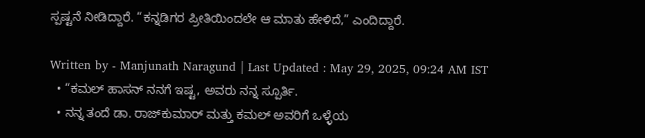ಸ್ಪಷ್ಟನೆ ನೀಡಿದ್ದಾರೆ. “ಕನ್ನಡಿಗರ ಪ್ರೀತಿಯಿಂದಲೇ ಆ ಮಾತು ಹೇಳಿದೆ,” ಎಂದಿದ್ದಾರೆ.

Written by - Manjunath Naragund | Last Updated : May 29, 2025, 09:24 AM IST
  • “ಕಮಲ್ ಹಾಸನ್ ನನಗೆ ಇಷ್ಟ, ಅವರು ನನ್ನ ಸ್ಪೂರ್ತಿ.
  • ನನ್ನ ತಂದೆ ಡಾ. ರಾಜ್‌ಕುಮಾರ್ ಮತ್ತು ಕಮಲ್ ಅವರಿಗೆ ಒಳ್ಳೆಯ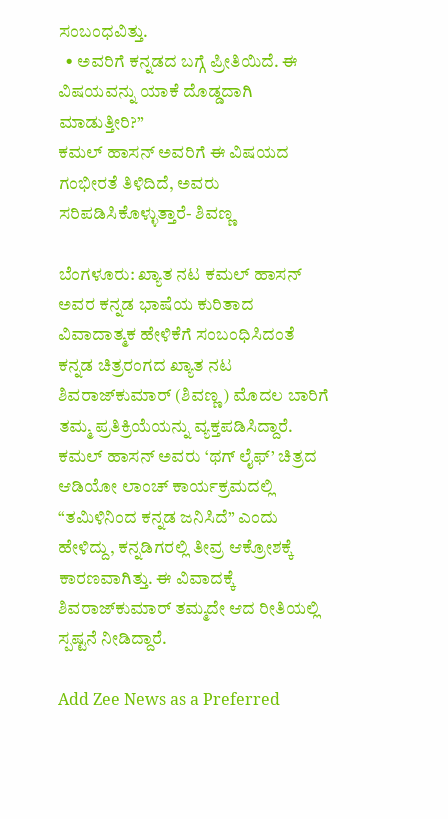ಸಂಬಂಧವಿತ್ತು.
  • ಅವರಿಗೆ ಕನ್ನಡದ ಬಗ್ಗೆ ಪ್ರೀತಿಯಿದೆ. ಈ ವಿಷಯವನ್ನು ಯಾಕೆ ದೊಡ್ಡದಾಗಿ ಮಾಡುತ್ತೀರಿ?”
ಕಮಲ್ ಹಾಸನ್ ಅವರಿಗೆ ಈ ವಿಷಯದ ಗಂಭೀರತೆ ತಿಳಿದಿದೆ, ಅವರು ಸರಿಪಡಿಸಿಕೊಳ್ಳುತ್ತಾರೆ- ಶಿವಣ್ಣ

ಬೆಂಗಳೂರು: ಖ್ಯಾತ ನಟ ಕಮಲ್ ಹಾಸನ್ ಅವರ ಕನ್ನಡ ಭಾಷೆಯ ಕುರಿತಾದ ವಿವಾದಾತ್ಮಕ ಹೇಳಿಕೆಗೆ ಸಂಬಂಧಿಸಿದಂತೆ ಕನ್ನಡ ಚಿತ್ರರಂಗದ ಖ್ಯಾತ ನಟ ಶಿವರಾಜ್‌ಕುಮಾರ್ (ಶಿವಣ್ಣ) ಮೊದಲ ಬಾರಿಗೆ ತಮ್ಮ ಪ್ರತಿಕ್ರಿಯೆಯನ್ನು ವ್ಯಕ್ತಪಡಿಸಿದ್ದಾರೆ. ಕಮಲ್ ಹಾಸನ್ ಅವರು ‘ಥಗ್ ಲೈಫ್’ ಚಿತ್ರದ ಆಡಿಯೋ ಲಾಂಚ್ ಕಾರ್ಯಕ್ರಮದಲ್ಲಿ “ತಮಿಳಿನಿಂದ ಕನ್ನಡ ಜನಿಸಿದೆ” ಎಂದು ಹೇಳಿದ್ದು, ಕನ್ನಡಿಗರಲ್ಲಿ ತೀವ್ರ ಆಕ್ರೋಶಕ್ಕೆ ಕಾರಣವಾಗಿತ್ತು. ಈ ವಿವಾದಕ್ಕೆ ಶಿವರಾಜ್‌ಕುಮಾರ್ ತಮ್ಮದೇ ಆದ ರೀತಿಯಲ್ಲಿ ಸ್ಪಷ್ಟನೆ ನೀಡಿದ್ದಾರೆ.

Add Zee News as a Preferred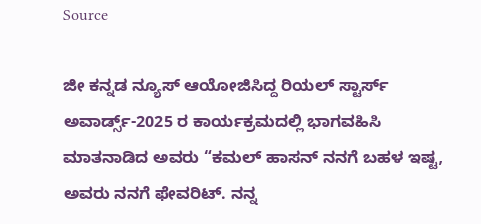Source

ಜೀ ಕನ್ನಡ ನ್ಯೂಸ್ ಆಯೋಜಿಸಿದ್ದ ರಿಯಲ್ ಸ್ಟಾರ್ಸ್ ಅವಾರ್ಡ್ಸ್-2025 ರ ಕಾರ್ಯಕ್ರಮದಲ್ಲಿ ಭಾಗವಹಿಸಿ ಮಾತನಾಡಿದ ಅವರು “ಕಮಲ್ ಹಾಸನ್ ನನಗೆ ಬಹಳ ಇಷ್ಟ, ಅವರು ನನಗೆ ಫೇವರಿಟ್. ನನ್ನ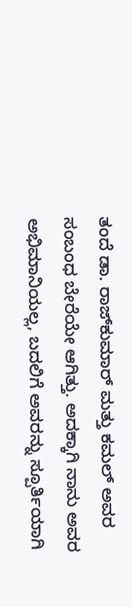ತಂದೆ ಡಾ. ರಾಜ್‌ಕುಮಾರ್ ಮತ್ತು ಕಮಲ್ ಅವರ ಸಂಬಂಧ ಬೇರೆಯೇ ಆಗಿತ್ತು. ಅದಕ್ಕಾಗಿ ನಾನು ಅವರ ಅಭಿಮಾನಿಯಲ್ಲ, ಬದಲಿಗೆ ಅವರನ್ನು ಸ್ಪೂರ್ತಿಯಾಗಿ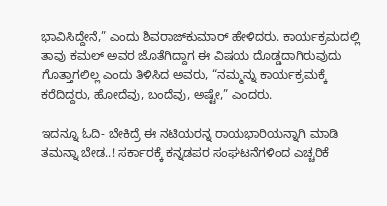ಭಾವಿಸಿದ್ದೇನೆ,” ಎಂದು ಶಿವರಾಜ್‌ಕುಮಾರ್ ಹೇಳಿದರು. ಕಾರ್ಯಕ್ರಮದಲ್ಲಿ ತಾವು ಕಮಲ್ ಅವರ ಜೊತೆಗಿದ್ದಾಗ ಈ ವಿಷಯ ದೊಡ್ಡದಾಗಿರುವುದು ಗೊತ್ತಾಗಲಿಲ್ಲ ಎಂದು ತಿಳಿಸಿದ ಅವರು, “ನಮ್ಮನ್ನು ಕಾರ್ಯಕ್ರಮಕ್ಕೆ ಕರೆದಿದ್ದರು, ಹೋದೆವು, ಬಂದೆವು, ಅಷ್ಟೇ,” ಎಂದರು.

ಇದನ್ನೂ ಓದಿ- ಬೇಕಿದ್ರೆ ಈ ನಟಿಯರನ್ನ ರಾಯಭಾರಿಯನ್ನಾಗಿ ಮಾಡಿ ತಮನ್ನಾ ಬೇಡ..! ಸರ್ಕಾರಕ್ಕೆ ಕನ್ನಡಪರ ಸಂಘಟನೆಗಳಿಂದ ಎಚ್ಚರಿಕೆ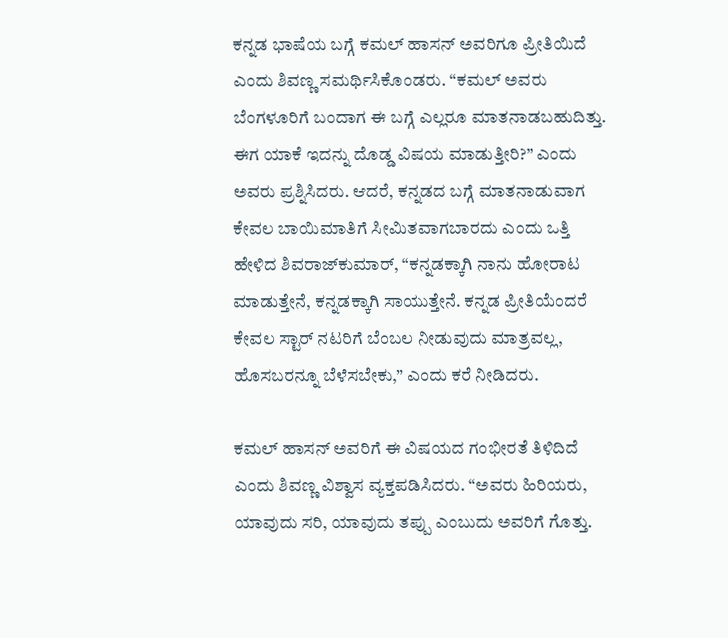ಕನ್ನಡ ಭಾಷೆಯ ಬಗ್ಗೆ ಕಮಲ್ ಹಾಸನ್ ಅವರಿಗೂ ಪ್ರೀತಿಯಿದೆ ಎಂದು ಶಿವಣ್ಣ ಸಮರ್ಥಿಸಿಕೊಂಡರು. “ಕಮಲ್ ಅವರು ಬೆಂಗಳೂರಿಗೆ ಬಂದಾಗ ಈ ಬಗ್ಗೆ ಎಲ್ಲರೂ ಮಾತನಾಡಬಹುದಿತ್ತು. ಈಗ ಯಾಕೆ ಇದನ್ನು ದೊಡ್ಡ ವಿಷಯ ಮಾಡುತ್ತೀರಿ?” ಎಂದು ಅವರು ಪ್ರಶ್ನಿಸಿದರು. ಆದರೆ, ಕನ್ನಡದ ಬಗ್ಗೆ ಮಾತನಾಡುವಾಗ ಕೇವಲ ಬಾಯಿಮಾತಿಗೆ ಸೀಮಿತವಾಗಬಾರದು ಎಂದು ಒತ್ತಿ ಹೇಳಿದ ಶಿವರಾಜ್‌ಕುಮಾರ್, “ಕನ್ನಡಕ್ಕಾಗಿ ನಾನು ಹೋರಾಟ ಮಾಡುತ್ತೇನೆ, ಕನ್ನಡಕ್ಕಾಗಿ ಸಾಯುತ್ತೇನೆ. ಕನ್ನಡ ಪ್ರೀತಿಯೆಂದರೆ ಕೇವಲ ಸ್ಟಾರ್ ನಟರಿಗೆ ಬೆಂಬಲ ನೀಡುವುದು ಮಾತ್ರವಲ್ಲ, ಹೊಸಬರನ್ನೂ ಬೆಳೆಸಬೇಕು,” ಎಂದು ಕರೆ ನೀಡಿದರು.

ಕಮಲ್ ಹಾಸನ್ ಅವರಿಗೆ ಈ ವಿಷಯದ ಗಂಭೀರತೆ ತಿಳಿದಿದೆ ಎಂದು ಶಿವಣ್ಣ ವಿಶ್ವಾಸ ವ್ಯಕ್ತಪಡಿಸಿದರು. “ಅವರು ಹಿರಿಯರು, ಯಾವುದು ಸರಿ, ಯಾವುದು ತಪ್ಪು ಎಂಬುದು ಅವರಿಗೆ ಗೊತ್ತು.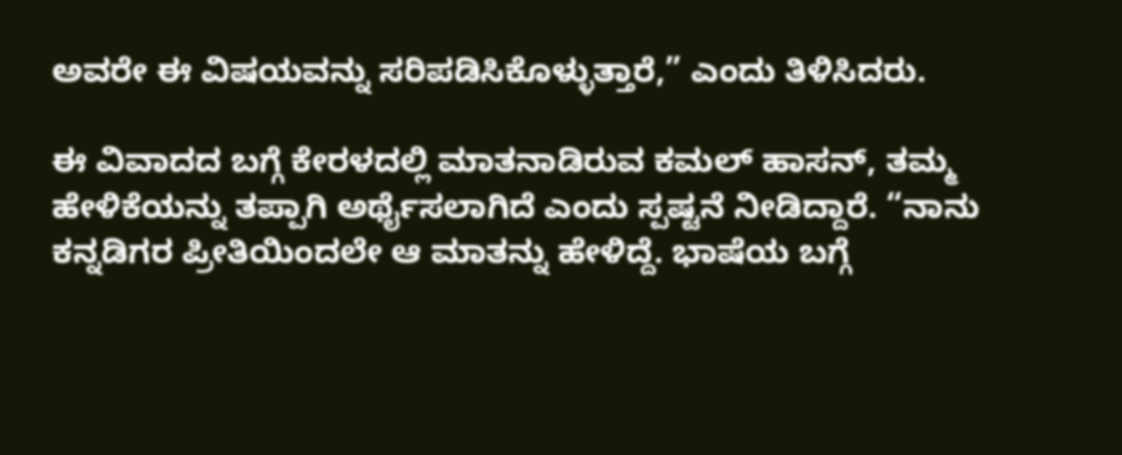ಅವರೇ ಈ ವಿಷಯವನ್ನು ಸರಿಪಡಿಸಿಕೊಳ್ಳುತ್ತಾರೆ,” ಎಂದು ತಿಳಿಸಿದರು.

ಈ ವಿವಾದದ ಬಗ್ಗೆ ಕೇರಳದಲ್ಲಿ ಮಾತನಾಡಿರುವ ಕಮಲ್ ಹಾಸನ್, ತಮ್ಮ ಹೇಳಿಕೆಯನ್ನು ತಪ್ಪಾಗಿ ಅರ್ಥೈಸಲಾಗಿದೆ ಎಂದು ಸ್ಪಷ್ಟನೆ ನೀಡಿದ್ದಾರೆ. “ನಾನು ಕನ್ನಡಿಗರ ಪ್ರೀತಿಯಿಂದಲೇ ಆ ಮಾತನ್ನು ಹೇಳಿದ್ದೆ. ಭಾಷೆಯ ಬಗ್ಗೆ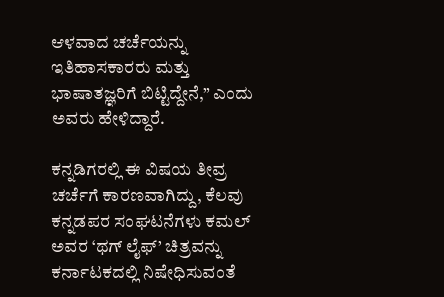ಆಳವಾದ ಚರ್ಚೆಯನ್ನು ಇತಿಹಾಸಕಾರರು ಮತ್ತು ಭಾಷಾತಜ್ಞರಿಗೆ ಬಿಟ್ಟಿದ್ದೇನೆ,” ಎಂದು ಅವರು ಹೇಳಿದ್ದಾರೆ.

ಕನ್ನಡಿಗರಲ್ಲಿ ಈ ವಿಷಯ ತೀವ್ರ ಚರ್ಚೆಗೆ ಕಾರಣವಾಗಿದ್ದು, ಕೆಲವು ಕನ್ನಡಪರ ಸಂಘಟನೆಗಳು ಕಮಲ್ ಅವರ ‘ಥಗ್ ಲೈಫ್’ ಚಿತ್ರವನ್ನು ಕರ್ನಾಟಕದಲ್ಲಿ ನಿಷೇಧಿಸುವಂತೆ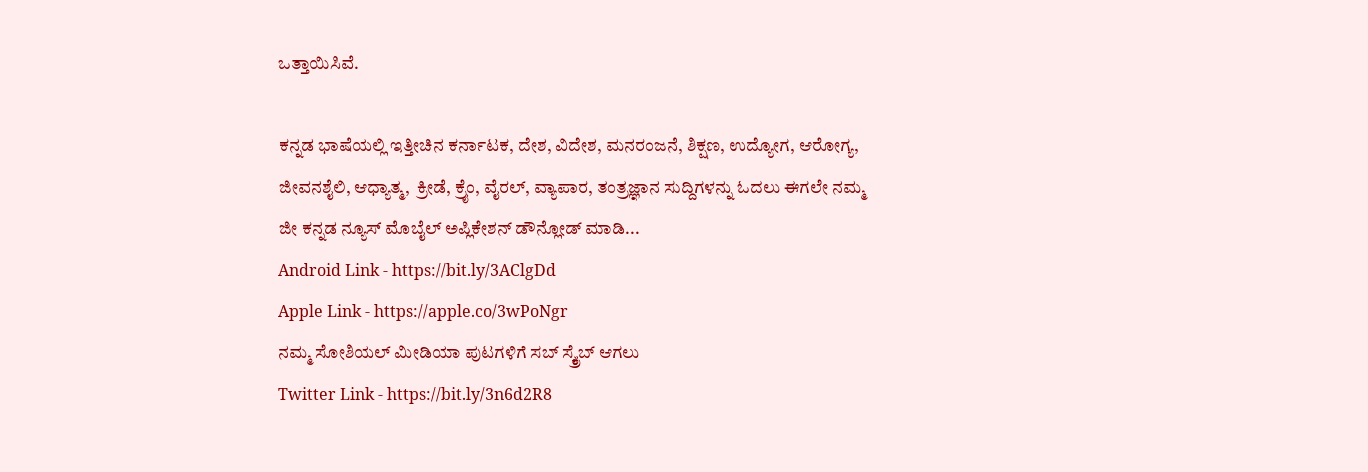ಒತ್ತಾಯಿಸಿವೆ.

ಕನ್ನಡ ಭಾಷೆಯಲ್ಲಿ ಇತ್ತೀಚಿನ ಕರ್ನಾಟಕ, ದೇಶ, ವಿದೇಶ, ಮನರಂಜನೆ, ಶಿಕ್ಷಣ, ಉದ್ಯೋಗ, ಆರೋಗ್ಯ, ಜೀವನಶೈಲಿ, ಆಧ್ಯಾತ್ಮ,  ಕ್ರೀಡೆ, ಕ್ರೈಂ, ವೈರಲ್, ವ್ಯಾಪಾರ, ತಂತ್ರಜ್ಞಾನ ಸುದ್ದಿಗಳನ್ನು ಓದಲು ಈಗಲೇ ನಮ್ಮ ಜೀ ಕನ್ನಡ ನ್ಯೂಸ್ ಮೊಬೈಲ್ ಅಪ್ಲಿಕೇಶನ್ ಡೌನ್ಲೋಡ್ ಮಾಡಿ...
Android Link - https://bit.ly/3AClgDd
Apple Link - https://apple.co/3wPoNgr
ನಮ್ಮ ಸೋಶಿಯಲ್ ಮೀಡಿಯಾ ಪುಟಗಳಿಗೆ ಸಬ್ ಸ್ಕ್ರೈಬ್ ಆಗಲು
Twitter Link - https://bit.ly/3n6d2R8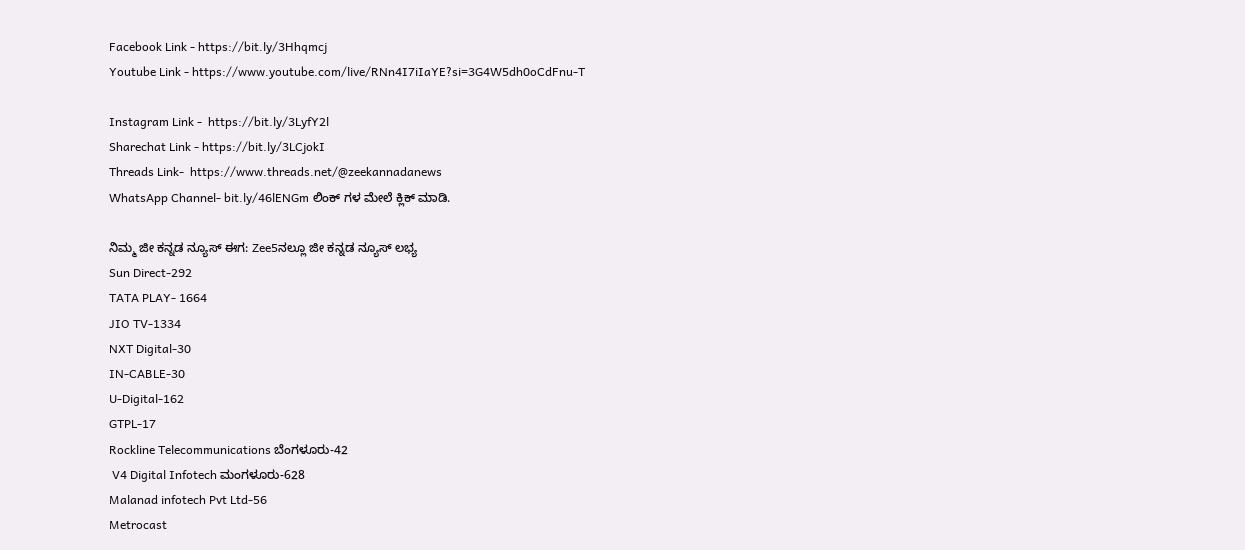Facebook Link - https://bit.ly/3Hhqmcj
Youtube Link - https://www.youtube.com/live/RNn4I7iIaYE?si=3G4W5dh0oCdFnu-T

Instagram Link -  https://bit.ly/3LyfY2l
Sharechat Link - https://bit.ly/3LCjokI
Threads Link-  https://www.threads.net/@zeekannadanews
WhatsApp Channel- bit.ly/46lENGm ಲಿಂಕ್ ಗಳ ಮೇಲೆ ಕ್ಲಿಕ್ ಮಾಡಿ.

ನಿಮ್ಮ ಜೀ ಕನ್ನಡ ನ್ಯೂಸ್‌ ಈಗ: Zee5ನಲ್ಲೂ ಜೀ ಕನ್ನಡ ನ್ಯೂಸ್‌ ಲಭ್ಯ
Sun Direct-292
TATA PLAY- 1664
JIO TV-1334
NXT Digital-30
IN-CABLE-30
U-Digital-162
GTPL-17
Rockline Telecommunications ಬೆಂಗಳೂರು-42
 V4 Digital Infotech ಮಂಗಳೂರು-628
Malanad infotech Pvt Ltd-56
Metrocast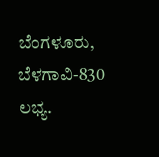ಬೆಂಗಳೂರು, ಬೆಳಗಾವಿ-830 ಲಭ್ಯ.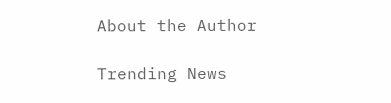About the Author

Trending News